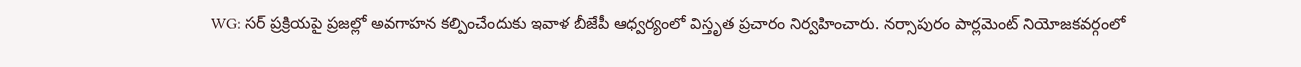WG: సర్ ప్రక్రియపై ప్రజల్లో అవగాహన కల్పించేందుకు ఇవాళ బీజేపీ ఆధ్వర్యంలో విస్తృత ప్రచారం నిర్వహించారు. నర్సాపురం పార్లమెంట్ నియోజకవర్గంలో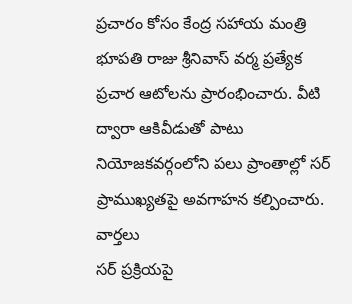ప్రచారం కోసం కేంద్ర సహాయ మంత్రి భూపతి రాజు శ్రీనివాస్ వర్మ ప్రత్యేక ప్రచార ఆటోలను ప్రారంభించారు. వీటి ద్వారా ఆకివీడుతో పాటు నియోజకవర్గంలోని పలు ప్రాంతాల్లో సర్ ప్రాముఖ్యతపై అవగాహన కల్పించారు.
వార్తలు
సర్ ప్రక్రియపై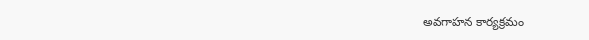అవగాహన కార్యక్రమం